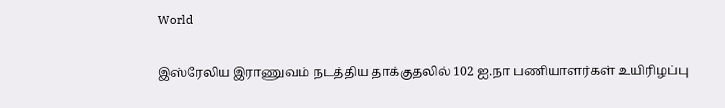World

இஸ்ரேலிய இராணுவம் நடத்திய தாக்குதலில் 102 ஐ.நா பணியாளர்கள் உயிரிழப்பு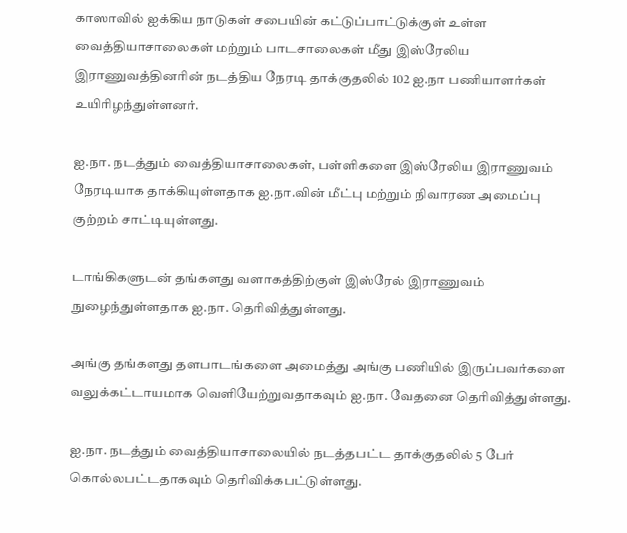காஸாவில் ஐக்கிய நாடுகள் சபையின் கட்டுப்பாட்டுக்குள் உள்ள வைத்தியாசாலைகள் மற்றும் பாடசாலைகள் மீது இஸ்ரேலிய இராணுவத்தினரின் நடத்திய நேரடி தாக்குதலில் 102 ஐ.நா பணியாளர்கள் உயிரிழந்துள்ளனர்.

ஐ.நா. நடத்தும் வைத்தியாசாலைகள், பள்ளிகளை இஸ்ரேலிய இராணுவம் நேரடியாக தாக்கியுள்ளதாக ஐ.நா.வின் மீட்பு மற்றும் நிவாரண அமைப்பு குற்றம் சாட்டியுள்ளது.

டாங்கிகளுடன் தங்களது வளாகத்திற்குள் இஸ்ரேல் இராணுவம் நுழைந்துள்ளதாக ஐ.நா. தெரிவித்துள்ளது.

அங்கு தங்களது தளபாடங்களை அமைத்து அங்கு பணியில் இருப்பவர்களை வலுக்கட்டாயமாக வெளியேற்றுவதாகவும் ஐ.நா. வேதனை தெரிவித்துள்ளது.

ஐ.நா. நடத்தும் வைத்தியாசாலையில் நடத்தபட்ட தாக்குதலில் 5 பேர் கொல்லபட்டதாகவும் தெரிவிக்கபட்டுள்ளது.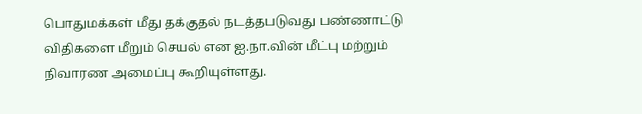பொதுமக்கள் மீது தக்குதல் நடத்தபடுவது பண்ணாட்டு விதிகளை மீறும் செயல் என ஐ.நா.வின் மீட்பு மற்றும் நிவாரண அமைப்பு கூறியுள்ளது.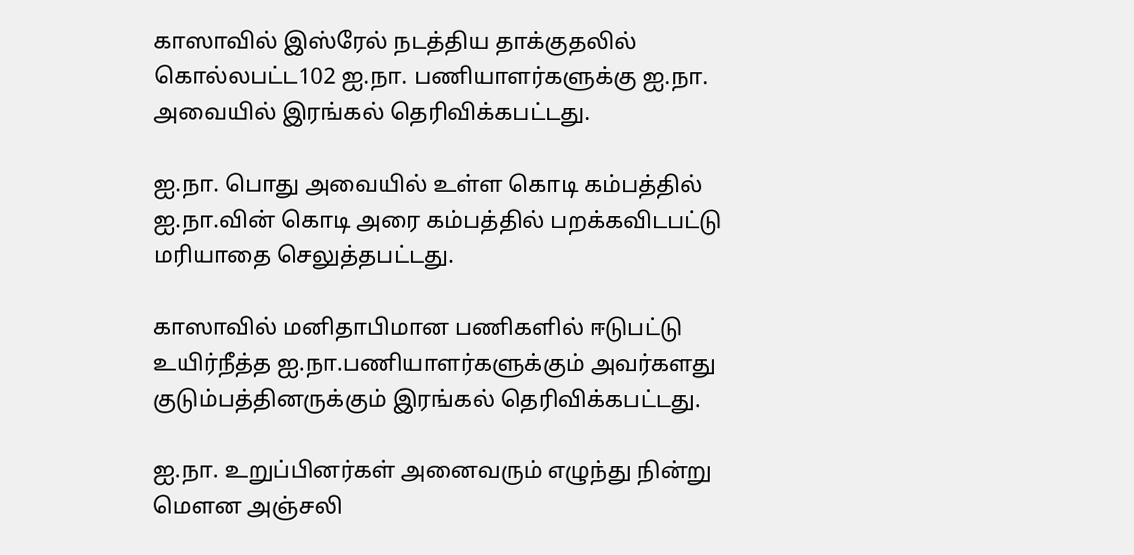காஸாவில் இஸ்ரேல் நடத்திய தாக்குதலில் கொல்லபட்ட102 ஐ.நா. பணியாளர்களுக்கு ஐ.நா. அவையில் இரங்கல் தெரிவிக்கபட்டது.

ஐ.நா. பொது அவையில் உள்ள கொடி கம்பத்தில் ஐ.நா.வின் கொடி அரை கம்பத்தில் பறக்கவிடபட்டு மரியாதை செலுத்தபட்டது.

காஸாவில் மனிதாபிமான பணிகளில் ஈடுபட்டு உயிர்நீத்த ஐ.நா.பணியாளர்களுக்கும் அவர்களது குடும்பத்தினருக்கும் இரங்கல் தெரிவிக்கபட்டது.

ஐ.நா. உறுப்பினர்கள் அனைவரும் எழுந்து நின்று மௌன அஞ்சலி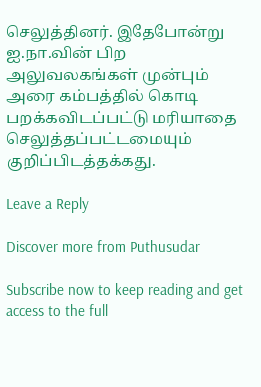செலுத்தினர். இதேபோன்று ஐ.நா.வின் பிற அலுவலகங்கள் முன்பும் அரை கம்பத்தில் கொடி பறக்கவிடப்பட்டு மரியாதை செலுத்தப்பட்டமையும் குறிப்பிடத்தக்கது.

Leave a Reply

Discover more from Puthusudar

Subscribe now to keep reading and get access to the full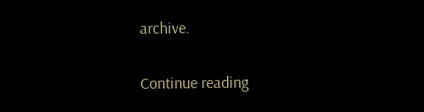archive.

Continue reading